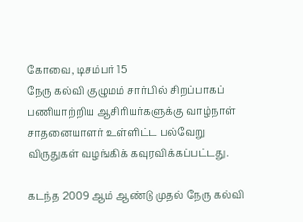கோவை, டிசம்பர் 15
நேரு கல்வி குழுமம் சார்பில் சிறப்பாகப் பணியாற்றிய ஆசிரியர்களுக்கு வாழ்நாள் சாதனையாளர் உள்ளிட்ட பல்வேறு விருதுகள் வழங்கிக் கவுரவிக்கப்பட்டது.

கடந்த 2009 ஆம் ஆண்டு முதல் நேரு கல்வி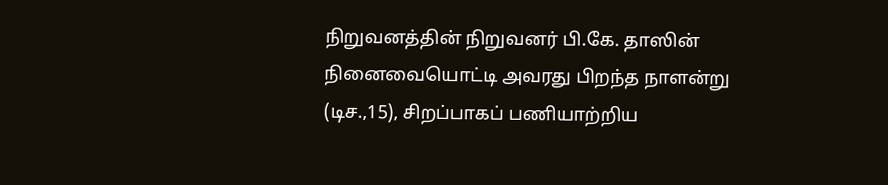நிறுவனத்தின் நிறுவனர் பி.கே. தாஸின் நினைவையொட்டி அவரது பிறந்த நாளன்று (டிச.,15), சிறப்பாகப் பணியாற்றிய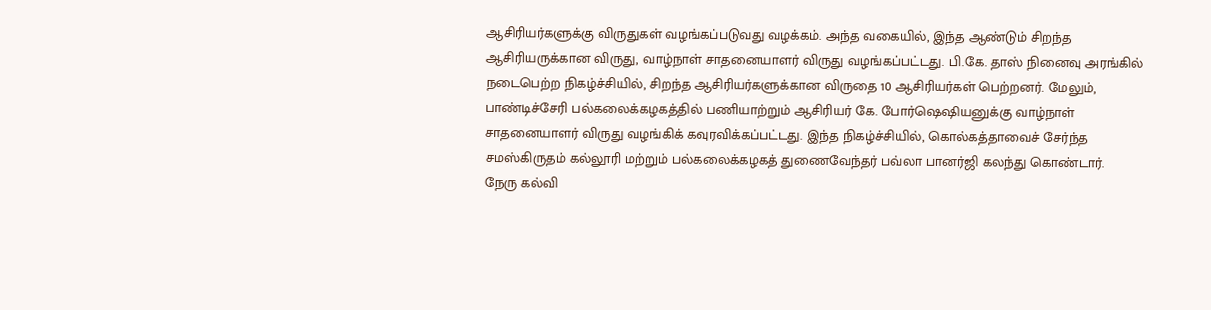ஆசிரியர்களுக்கு விருதுகள் வழங்கப்படுவது வழக்கம். அந்த வகையில், இந்த ஆண்டும் சிறந்த ஆசிரியருக்கான விருது, வாழ்நாள் சாதனையாளர் விருது வழங்கப்பட்டது. பி.கே. தாஸ் நினைவு அரங்கில் நடைபெற்ற நிகழ்ச்சியில், சிறந்த ஆசிரியர்களுக்கான விருதை 10 ஆசிரியர்கள் பெற்றனர். மேலும், பாண்டிச்சேரி பல்கலைக்கழகத்தில் பணியாற்றும் ஆசிரியர் கே. போர்ஷெஷியனுக்கு வாழ்நாள் சாதனையாளர் விருது வழங்கிக் கவுரவிக்கப்பட்டது. இந்த நிகழ்ச்சியில், கொல்கத்தாவைச் சேர்ந்த சமஸ்கிருதம் கல்லூரி மற்றும் பல்கலைக்கழகத் துணைவேந்தர் பவ்லா பானர்ஜி கலந்து கொண்டார்.
நேரு கல்வி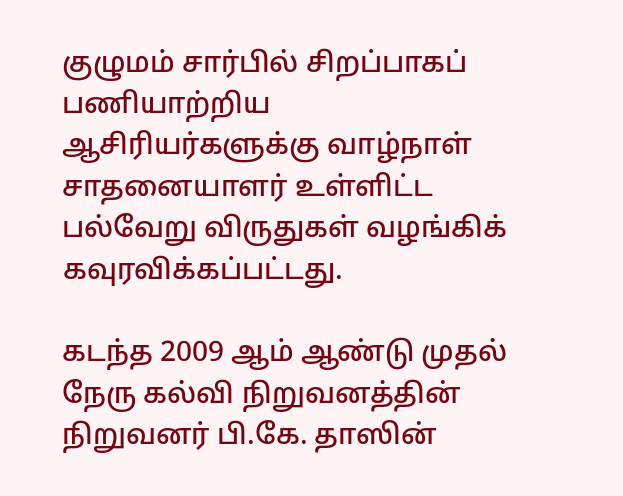குழுமம் சார்பில் சிறப்பாகப் பணியாற்றிய ஆசிரியர்களுக்கு வாழ்நாள் சாதனையாளர் உள்ளிட்ட பல்வேறு விருதுகள் வழங்கிக் கவுரவிக்கப்பட்டது.

கடந்த 2009 ஆம் ஆண்டு முதல் நேரு கல்வி நிறுவனத்தின் நிறுவனர் பி.கே. தாஸின்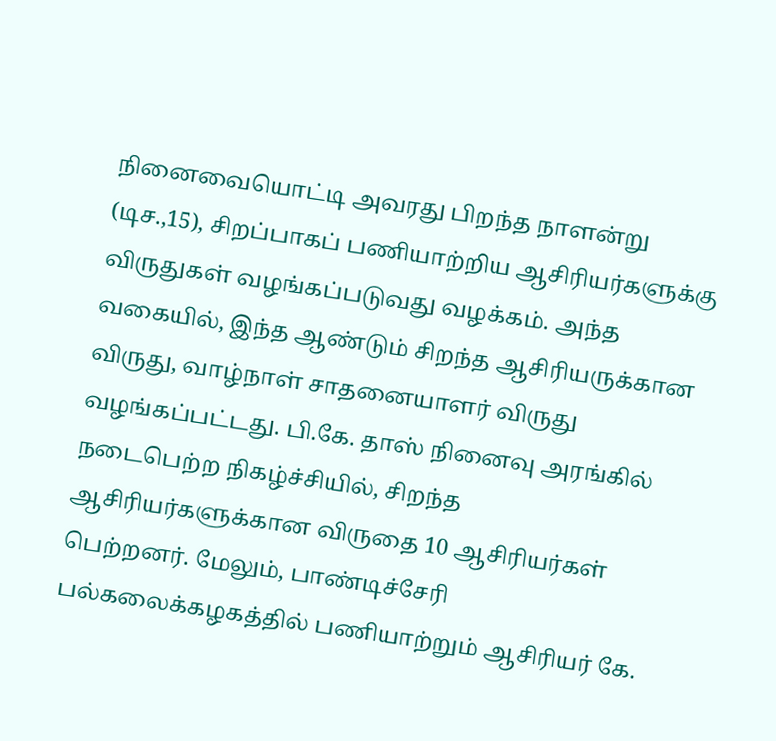நினைவையொட்டி அவரது பிறந்த நாளன்று (டிச.,15), சிறப்பாகப் பணியாற்றிய ஆசிரியர்களுக்கு விருதுகள் வழங்கப்படுவது வழக்கம். அந்த வகையில், இந்த ஆண்டும் சிறந்த ஆசிரியருக்கான விருது, வாழ்நாள் சாதனையாளர் விருது வழங்கப்பட்டது. பி.கே. தாஸ் நினைவு அரங்கில் நடைபெற்ற நிகழ்ச்சியில், சிறந்த ஆசிரியர்களுக்கான விருதை 10 ஆசிரியர்கள் பெற்றனர். மேலும், பாண்டிச்சேரி பல்கலைக்கழகத்தில் பணியாற்றும் ஆசிரியர் கே.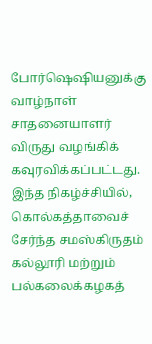போர்ஷெஷியனுக்கு வாழ்நாள் சாதனையாளர் விருது வழங்கிக் கவுரவிக்கப்பட்டது. இந்த நிகழ்ச்சியில், கொல்கத்தாவைச் சேர்ந்த சமஸ்கிருதம் கல்லூரி மற்றும் பல்கலைக்கழகத்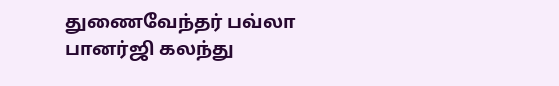துணைவேந்தர் பவ்லா பானர்ஜி கலந்து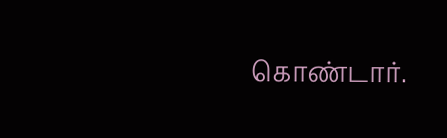கொண்டார்.